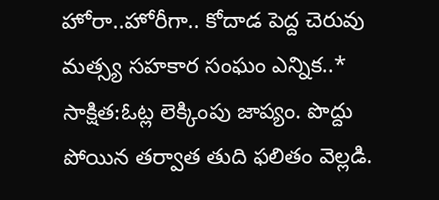హోరా..హోరీగా.. కోదాడ పెద్ద చెరువు మత్స్య సహకార సంఘం ఎన్నిక..*
సాక్షిత:ఓట్ల లెక్కింపు జాప్యం. పొద్దు పోయిన తర్వాత తుది ఫలితం వెల్లడి.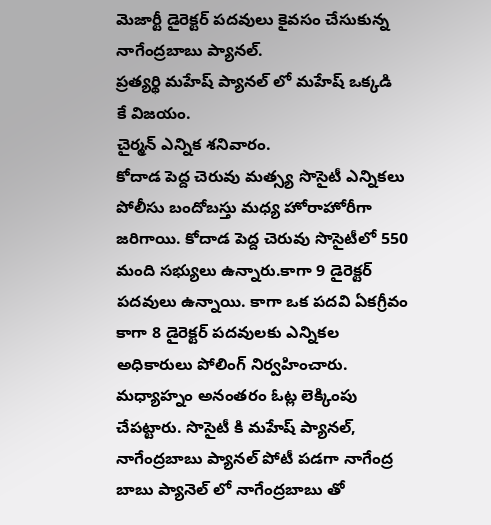మెజార్టీ డైరెక్టర్ పదవులు కైవసం చేసుకున్న నాగేంద్రబాబు ప్యానల్.
ప్రత్యర్థి మహేష్ ప్యానల్ లో మహేష్ ఒక్కడి
కే విజయం.
చైర్మన్ ఎన్నిక శనివారం.
కోదాడ పెద్ద చెరువు మత్స్య సొసైటీ ఎన్నికలు పోలీసు బందోబస్తు మధ్య హోరాహోరీగా జరిగాయి. కోదాడ పెద్ద చెరువు సొసైటీలో 550 మంది సభ్యులు ఉన్నారు.కాగా 9 డైరెక్టర్ పదవులు ఉన్నాయి. కాగా ఒక పదవి ఏకగ్రీవం కాగా 8 డైరెక్టర్ పదవులకు ఎన్నికల అధికారులు పోలింగ్ నిర్వహించారు. మధ్యాహ్నం అనంతరం ఓట్ల లెక్కింపు చేపట్టారు. సొసైటీ కి మహేష్ ప్యానల్, నాగేంద్రబాబు ప్యానల్ పోటీ పడగా నాగేంద్ర బాబు ప్యానెల్ లో నాగేంద్రబాబు తో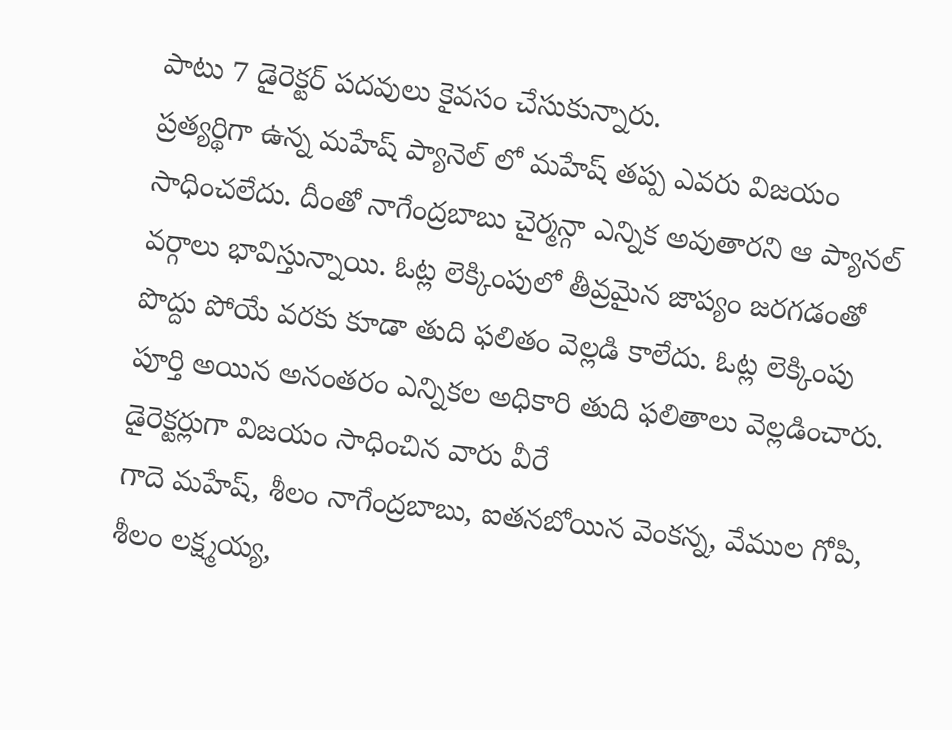పాటు 7 డైరెక్టర్ పదవులు కైవసం చేసుకున్నారు.
ప్రత్యర్థిగా ఉన్న మహేష్ ప్యానెల్ లో మహేష్ తప్ప ఎవరు విజయం సాధించలేదు. దీంతో నాగేంద్రబాబు చైర్మన్గా ఎన్నిక అవుతారని ఆ ప్యానల్ వర్గాలు భావిస్తున్నాయి. ఓట్ల లెక్కింపులో తీవ్రమైన జాప్యం జరగడంతో పొద్దు పోయే వరకు కూడా తుది ఫలితం వెల్లడి కాలేదు. ఓట్ల లెక్కింపు పూర్తి అయిన అనంతరం ఎన్నికల అధికారి తుది ఫలితాలు వెల్లడించారు. డైరెక్టర్లుగా విజయం సాధించిన వారు వీరే
గాదె మహేష్, శీలం నాగేంద్రబాబు, ఐతనబోయిన వెంకన్న, వేముల గోపి, శీలం లక్ష్మయ్య,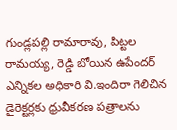గుండ్లపల్లి రామారావు, పిట్టల రామయ్య, రెడ్డి బోయిన ఉపేందర్ ఎన్నికల అధికారి వి.ఇందిరా గెలిచిన డైరెక్టర్లకు ధ్రువీకరణ పత్రాలను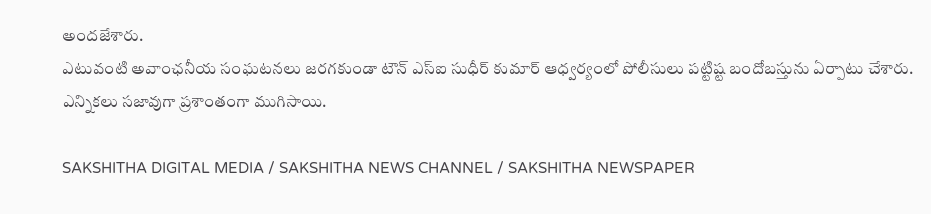అందజేశారు.
ఎటువంటి అవాంఛనీయ సంఘటనలు జరగకుండా టౌన్ ఎస్ఐ సుధీర్ కుమార్ ఆధ్వర్యంలో పోలీసులు పట్టిష్ట బందోబస్తును ఏర్పాటు చేశారు. ఎన్నికలు సజావుగా ప్రశాంతంగా ముగిసాయి.

SAKSHITHA DIGITAL MEDIA / SAKSHITHA NEWS CHANNEL / SAKSHITHA NEWSPAPER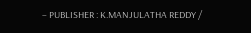– PUBLISHER : K.MANJULATHA REDDY /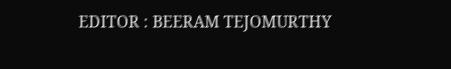EDITOR : BEERAM TEJOMURTHY